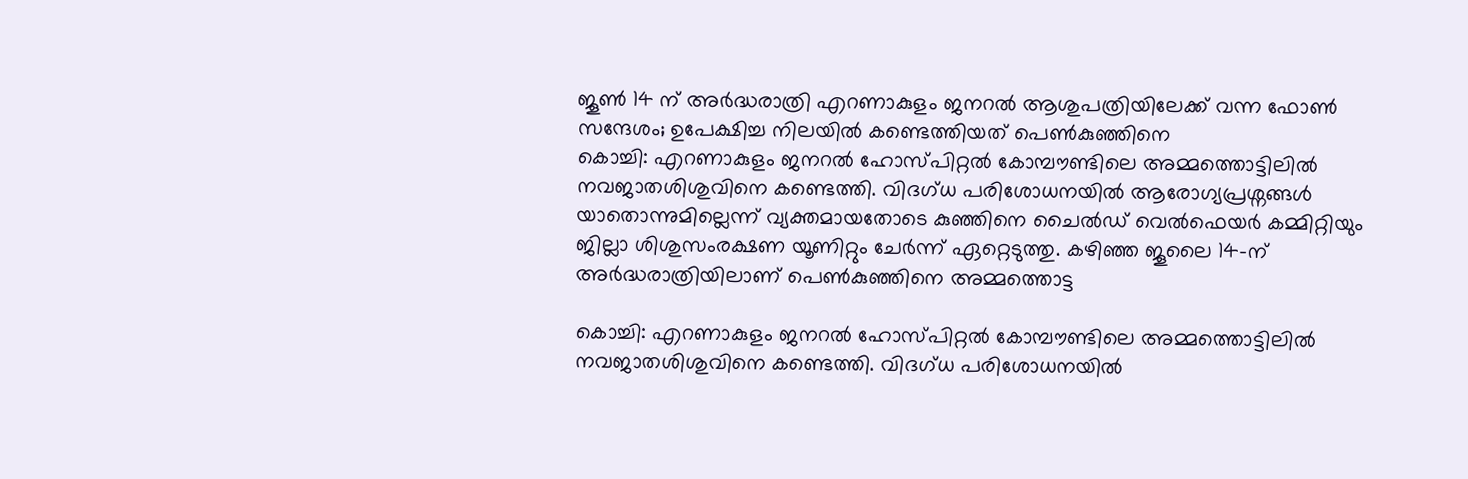ജൂൺ 14 ന് അർദ്ധരാത്രി എറണാകുളം ജനറൽ ആശുപത്രിയിലേക്ക് വന്ന ഫോൺ സന്ദേശം; ഉപേക്ഷിച്ച നിലയിൽ കണ്ടെത്തിയത് പെൺകുഞ്ഞിനെ
കൊച്ചി: എറണാകുളം ജനറൽ ഹോസ്പിറ്റൽ കോമ്പൗണ്ടിലെ അമ്മത്തൊട്ടിലിൽ നവജാതശിശുവിനെ കണ്ടെത്തി. വിദഗ്ധ പരിശോധനയിൽ ആരോഗ്യപ്രശ്നങ്ങൾ യാതൊന്നുമില്ലെന്ന് വ്യക്തമായതോടെ കുഞ്ഞിനെ ചൈൽഡ് വെൽഫെയർ കമ്മിറ്റിയും ജില്ലാ ശിശുസംരക്ഷണ യൂണിറ്റും ചേർന്ന് ഏറ്റെടുത്തു. കഴിഞ്ഞ ജൂലൈ 14-ന് അർദ്ധരാത്രിയിലാണ് പെൺകുഞ്ഞിനെ അമ്മത്തൊട്ട

കൊച്ചി: എറണാകുളം ജനറൽ ഹോസ്പിറ്റൽ കോമ്പൗണ്ടിലെ അമ്മത്തൊട്ടിലിൽ നവജാതശിശുവിനെ കണ്ടെത്തി. വിദഗ്ധ പരിശോധനയിൽ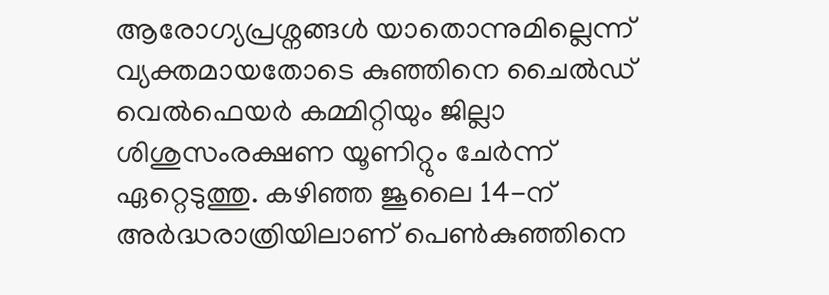ആരോഗ്യപ്രശ്നങ്ങൾ യാതൊന്നുമില്ലെന്ന് വ്യക്തമായതോടെ കുഞ്ഞിനെ ചൈൽഡ് വെൽഫെയർ കമ്മിറ്റിയും ജില്ലാ ശിശുസംരക്ഷണ യൂണിറ്റും ചേർന്ന് ഏറ്റെടുത്തു. കഴിഞ്ഞ ജൂലൈ 14-ന് അർദ്ധരാത്രിയിലാണ് പെൺകുഞ്ഞിനെ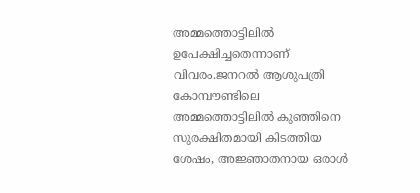അമ്മത്തൊട്ടിലിൽ ഉപേക്ഷിച്ചതെന്നാണ് വിവരം.ജനറൽ ആശുപത്രി കോമ്പൗണ്ടിലെ അമ്മത്തൊട്ടിലിൽ കുഞ്ഞിനെ സുരക്ഷിതമായി കിടത്തിയ ശേഷം, അജ്ഞാതനായ ഒരാൾ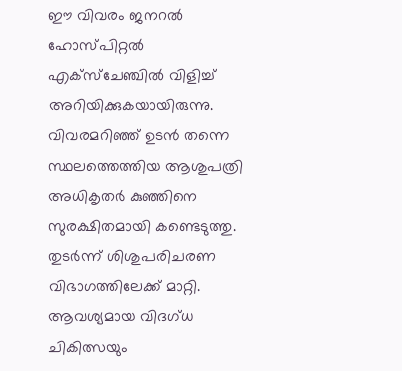ഈ വിവരം ജനറൽ ഹോസ്പിറ്റൽ എക്സ്ചേഞ്ചിൽ വിളിച്ച് അറിയിക്കുകയായിരുന്നു. വിവരമറിഞ്ഞ് ഉടൻ തന്നെ സ്ഥലത്തെത്തിയ ആശുപത്രി അധികൃതർ കുഞ്ഞിനെ സുരക്ഷിതമായി കണ്ടെടുത്തു. തുടർന്ന് ശിശുപരിചരണ വിഭാഗത്തിലേക്ക് മാറ്റി. ആവശ്യമായ വിദഗ്ധ ചികിത്സയും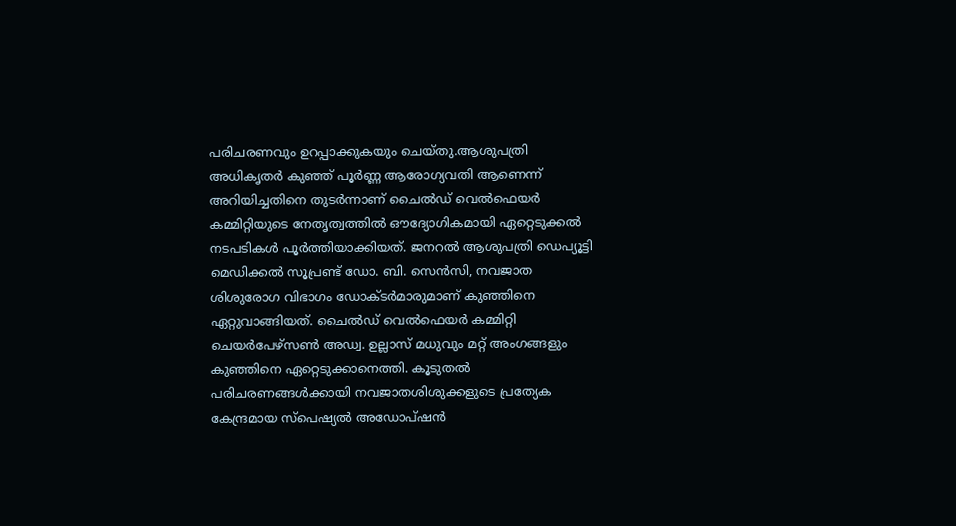പരിചരണവും ഉറപ്പാക്കുകയും ചെയ്തു.ആശുപത്രി അധികൃതർ കുഞ്ഞ് പൂർണ്ണ ആരോഗ്യവതി ആണെന്ന് അറിയിച്ചതിനെ തുടർന്നാണ് ചൈൽഡ് വെൽഫെയർ കമ്മിറ്റിയുടെ നേതൃത്വത്തിൽ ഔദ്യോഗികമായി ഏറ്റെടുക്കൽ നടപടികൾ പൂർത്തിയാക്കിയത്. ജനറൽ ആശുപത്രി ഡെപ്യൂട്ടി മെഡിക്കൽ സൂപ്രണ്ട് ഡോ. ബി. സെൻസി, നവജാത ശിശുരോഗ വിഭാഗം ഡോക്ടർമാരുമാണ് കുഞ്ഞിനെ ഏറ്റുവാങ്ങിയത്. ചൈൽഡ് വെൽഫെയർ കമ്മിറ്റി ചെയർപേഴ്സൺ അഡ്വ. ഉല്ലാസ് മധുവും മറ്റ് അംഗങ്ങളും കുഞ്ഞിനെ ഏറ്റെടുക്കാനെത്തി. കൂടുതൽ പരിചരണങ്ങൾക്കായി നവജാതശിശുക്കളുടെ പ്രത്യേക കേന്ദ്രമായ സ്പെഷ്യൽ അഡോപ്ഷൻ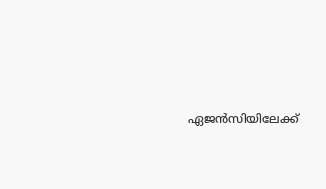ഏജൻസിയിലേക്ക്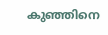കുഞ്ഞിനെ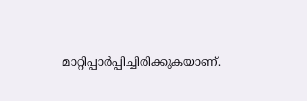മാറ്റിപ്പാർപ്പിച്ചിരിക്കുകയാണ്.